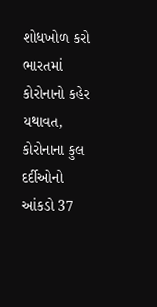શોધખોળ કરો
ભારતમાં કોરોનાનો કહેર યથાવત, કોરોનાના કુલ દર્દીઓનો આંકડો 37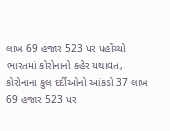લાખ 69 હજાર 523 પર પહોંચ્યો
ભારતમાં કોરોનાનો કહેર યથાવત, કોરોનાના કુલ દર્દીઓનો આંકડો 37 લાખ 69 હજાર 523 પર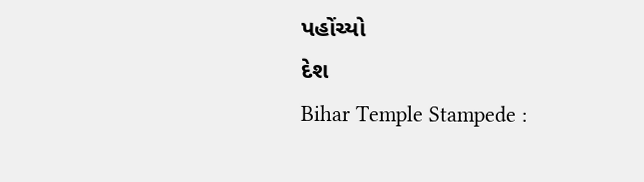પહોંચ્યો
દેશ
Bihar Temple Stampede :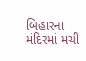બિહારના મંદિરમાં મચી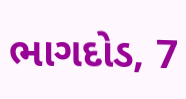ભાગદોડ, 7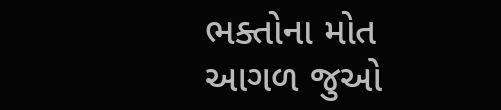ભક્તોના મોત
આગળ જુઓ